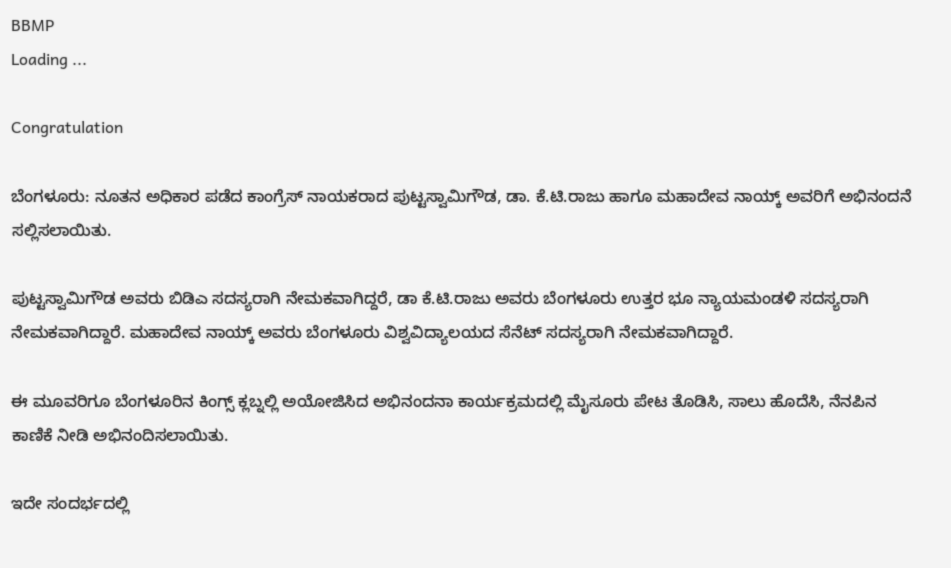BBMP
Loading ...

Congratulation

ಬೆಂಗಳೂರು: ನೂತನ ಅಧಿಕಾರ ಪಡೆದ ಕಾಂಗ್ರೆಸ್ ನಾಯಕರಾದ ಪುಟ್ಟಸ್ವಾಮಿಗೌಡ, ಡಾ. ಕೆ.ಟಿ.ರಾಜು ಹಾಗೂ ಮಹಾದೇವ ನಾಯ್ಕ್ ಅವರಿಗೆ ಅಭಿನಂದನೆ ಸಲ್ಲಿಸಲಾಯಿತು.

ಪುಟ್ಟಸ್ವಾಮಿಗೌಡ ಅವರು ಬಿಡಿಎ ಸದಸ್ಯರಾಗಿ ನೇಮಕವಾಗಿದ್ದರೆ, ಡಾ ಕೆ.ಟಿ.ರಾಜು ಅವರು ಬೆಂಗಳೂರು ಉತ್ತರ ಭೂ ನ್ಯಾಯಮಂಡಳಿ ಸದಸ್ಯರಾಗಿ‌ ನೇಮಕವಾಗಿದ್ದಾರೆ. ಮಹಾದೇವ ನಾಯ್ಕ್ ಅವರು ಬೆಂಗಳೂರು ವಿಶ್ವವಿದ್ಯಾಲಯದ ಸೆನೆಟ್ ಸದಸ್ಯರಾಗಿ ‌ನೇಮಕವಾಗಿದ್ದಾರೆ.

ಈ ಮೂವರಿಗೂ ಬೆಂಗಳೂರಿನ ಕಿಂಗ್ಸ್ ಕ್ಲಬ್ನಲ್ಲಿ ಅಯೋಜಿಸಿದ ಅಭಿನಂದನಾ‌ ಕಾರ್ಯಕ್ರಮದಲ್ಲಿ ಮೈಸೂರು ಪೇಟ ತೊಡಿಸಿ, ಸಾಲು ಹೊದೆಸಿ, ನೆನಪಿನ ಕಾಣಿಕೆ ನೀಡಿ ಅಭಿನಂದಿಸಲಾಯಿತು.

ಇದೇ ಸಂದರ್ಭದಲ್ಲಿ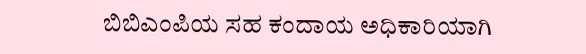ಬಿಬಿಎಂಪಿಯ ಸಹ ಕಂದಾಯ ಅಧಿಕಾರಿಯಾಗಿ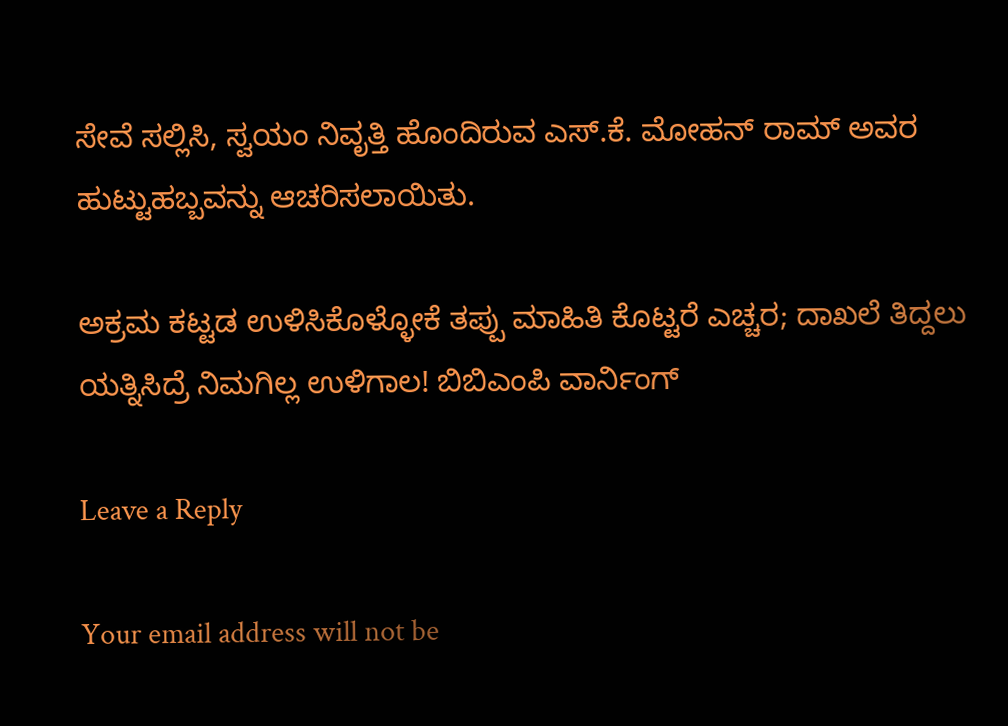ಸೇವೆ ಸಲ್ಲಿಸಿ, ಸ್ವಯಂ ನಿವೃತ್ತಿ ಹೊಂದಿರುವ ಎಸ್.ಕೆ. ಮೋಹನ್ ರಾಮ್ ಅವರ ಹುಟ್ಟುಹಬ್ಬವನ್ನು ಆಚರಿಸಲಾಯಿತು.

ಅಕ್ರಮ ಕಟ್ಟಡ ಉಳಿಸಿಕೊಳ್ಳೋಕೆ ತಪ್ಪು ಮಾಹಿತಿ ಕೊಟ್ಟರೆ ಎಚ್ಚರ; ದಾಖಲೆ ತಿದ್ದಲು ಯತ್ನಿಸಿದ್ರೆ ನಿಮಗಿಲ್ಲ ಉಳಿಗಾಲ! ಬಿಬಿಎಂಪಿ ವಾರ್ನಿಂಗ್

Leave a Reply

Your email address will not be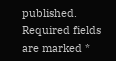published. Required fields are marked *